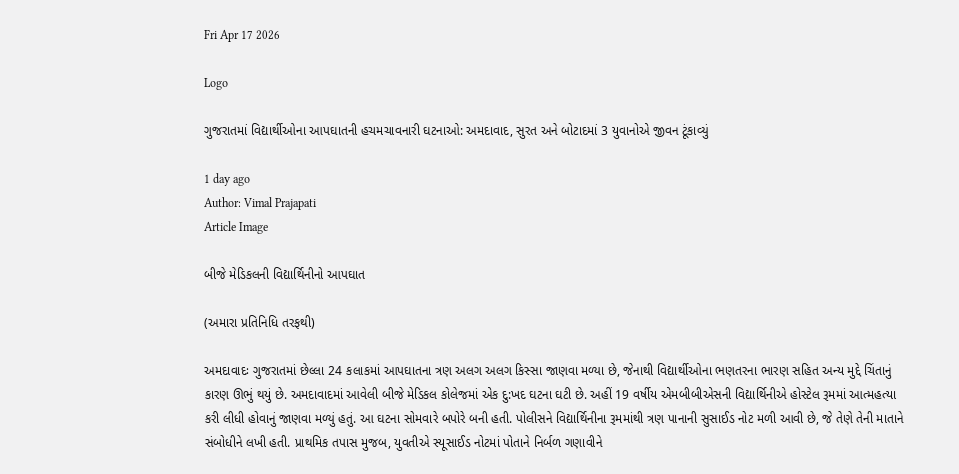Fri Apr 17 2026

Logo

ગુજરાતમાં વિદ્યાર્થીઓના આપઘાતની હચમચાવનારી ઘટનાઓ: અમદાવાદ, સુરત અને બોટાદમાં 3 યુવાનોએ જીવન ટૂંકાવ્યું

1 day ago
Author: Vimal Prajapati
Article Image

બીજે મેડિકલની વિદ્યાર્થિનીનો આપઘાત

(અમારા પ્રતિનિધિ તરફથી)

અમદાવાદઃ ગુજરાતમાં છેલ્લા 24 કલાકમાં આપઘાતના ત્રણ અલગ અલગ કિસ્સા જાણવા મળ્યા છે, જેનાથી વિદ્યાર્થીઓના ભણતરના ભારણ સહિત અન્ય મુદ્દે ચિંતાનું કારણ ઊભું થયું છે. અમદાવાદમાં આવેલી બીજે મેડિકલ કોલેજમાં એક દુ:ખદ ઘટના ઘટી છે. અહીં 19 વર્ષીય એમબીબીએસની વિદ્યાર્થિનીએ હોસ્ટેલ રૂમમાં આત્મહત્યા કરી લીધી હોવાનું જાણવા મળ્યું હતું. આ ઘટના સોમવારે બપોરે બની હતી. પોલીસને વિદ્યાર્થિનીના રૂમમાંથી ત્રણ પાનાની સુસાઈડ નોટ મળી આવી છે, જે તેણે તેની માતાને સંબોધીને લખી હતી. પ્રાથમિક તપાસ મુજબ, યુવતીએ સ્યૂસાઈડ નોટમાં પોતાને નિર્બળ ગણાવીને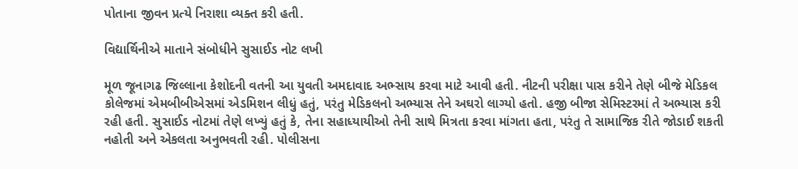પોતાના જીવન પ્રત્યે નિરાશા વ્યક્ત કરી હતી.

વિદ્યાર્થિનીએ માતાને સંબોધીને સુસાઈડ નોટ લખી

મૂળ જૂનાગઢ જિલ્લાના કેશોદની વતની આ યુવતી અમદાવાદ અભ્સાય કરવા માટે આવી હતી. નીટની પરીક્ષા પાસ કરીને તેણે બીજે મેડિકલ કોલેજમાં એમબીબીએસમાં એડમિશન લીધું હતું, પરંતુ મેડિકલનો અભ્યાસ તેને અઘરો લાગ્યો હતો. હજી બીજા સેમિસ્ટરમાં તે અભ્યાસ કરી રહી હતી. સુસાઈડ નોટમાં તેણે લખ્યું હતું કે, તેના સહાધ્યાયીઓ તેની સાથે મિત્રતા કરવા માંગતા હતા, પરંતુ તે સામાજિક રીતે જોડાઈ શકતી નહોતી અને એકલતા અનુભવતી રહી. પોલીસના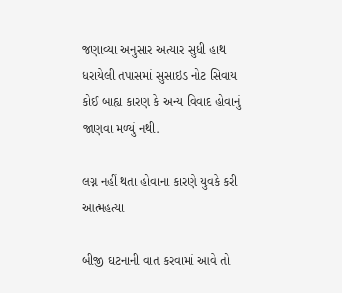જણાવ્યા અનુસાર અત્યાર સુધી હાથ ધરાયેલી તપાસમાં સુસાઇડ નોટ સિવાય કોઈ બાહ્ય કારણ કે અન્ય વિવાદ હોવાનું જાણવા મળ્યું નથી.

લગ્ન નહીં થતા હોવાના કારણે યુવકે કરી આત્મહત્યા

બીજી ઘટનાની વાત કરવામાં આવે તો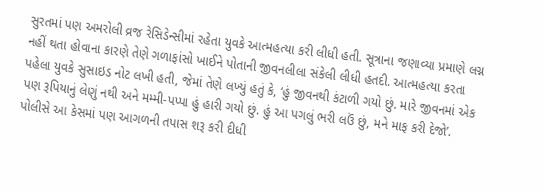સુરતમાં પણ અમરોલી વ્રજ રેસિડેન્સીમાં રહેતા યુવકે આત્મહત્યા કરી લીધી હતી. સૂત્રાના જણાવ્યા પ્રમાણે લગ્ન નહીં થતા હોવાના કારણે તેણે ગળાફાંસો ખાઈને પોતાની જીવનલીલા સંકેલી લીધી હતદી. આત્મહત્યા કરતા પહેલા યુવકે સુસાઇડ નોટ લખી હતી, જેમાં તેણે લખ્યું હતું કે, ‘હું જીવનથી કંટાળી ગયો છું. મારે જીવનમાં એક પણ રૂપિયાનું લેણું નથી અને મમ્મી-પપ્પા હું હારી ગયો છું. હું આ પગલું ભરી લઉં છું, મને માફ કરી દેજો’. પોલીસે આ કેસમાં પણ આગળની તપાસ શરૂ કરી દીધી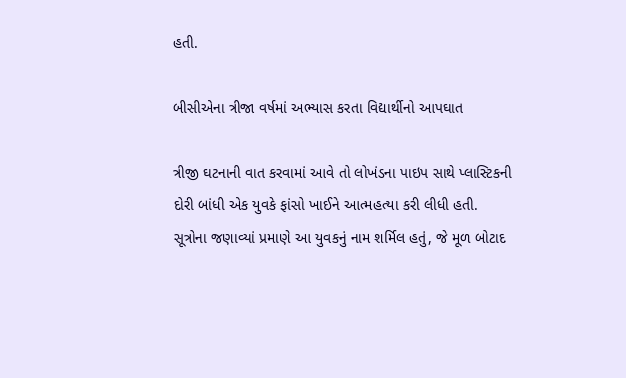હતી.

બીસીએના ત્રીજા વર્ષમાં અભ્યાસ કરતા વિદ્યાર્થીનો આપઘાત

ત્રીજી ઘટનાની વાત કરવામાં આવે તો લોખંડના પાઇપ સાથે પ્લાસ્ટિકની દોરી બાંધી એક યુવકે ફાંસો ખાઈને આત્મહત્યા કરી લીધી હતી. સૂત્રોના જણાવ્યાં પ્રમાણે આ યુવકનું નામ શર્મિલ હતું, જે મૂળ બોટાદ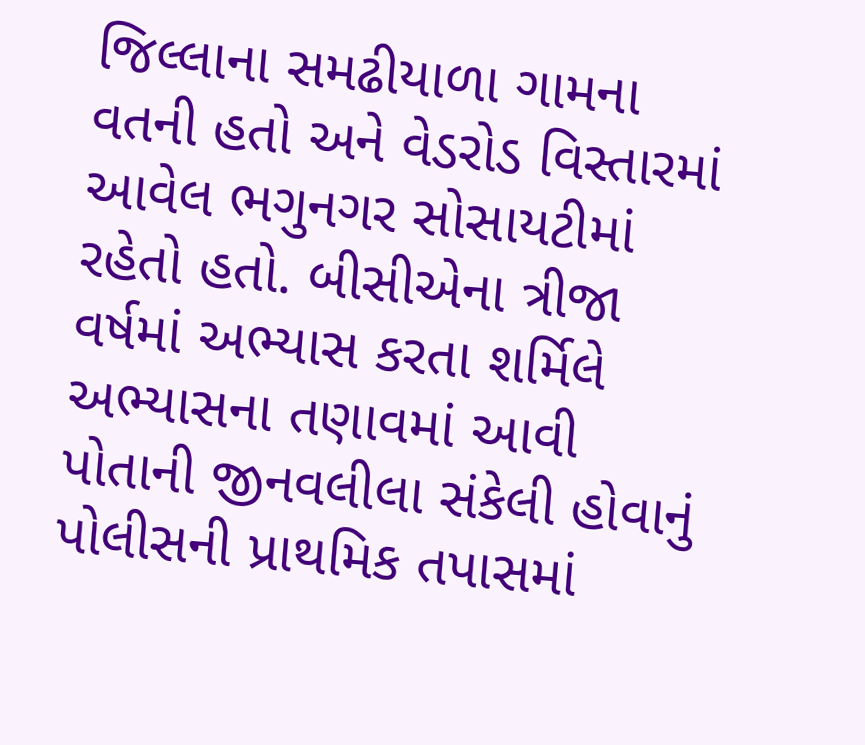જિલ્લાના સમઢીયાળા ગામના વતની હતો અને વેડરોડ વિસ્તારમાં આવેલ ભગુનગર સોસાયટીમાં રહેતો હતો. બીસીએના ત્રીજા વર્ષમાં અભ્યાસ કરતા શર્મિલે અભ્યાસના તણાવમાં આવી પોતાની જીનવલીલા સંકેલી હોવાનું પોલીસની પ્રાથમિક તપાસમાં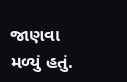જાણવા મળ્યું હતું.